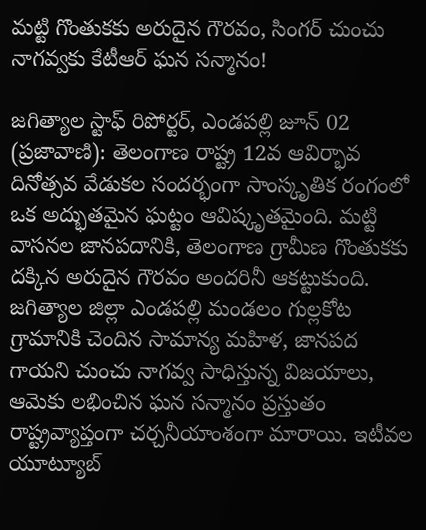మట్టి గొంతుకకు అరుదైన గౌరవం, సింగర్ చుంచు నాగవ్వకు కేటీఆర్ ఘన సన్మానం!

జగిత్యాల స్టాఫ్ రిపోర్టర్, ఎండపల్లి జూన్ 02 (ప్రజావాణి): తెలంగాణ రాష్ట్ర 12వ ఆవిర్భావ దినోత్సవ వేడుకల సందర్భంగా సాంస్కృతిక రంగంలో ఒక అద్భుతమైన ఘట్టం ఆవిష్కృతమైంది. మట్టి వాసనల జానపదానికి, తెలంగాణ గ్రామీణ గొంతుకకు దక్కిన అరుదైన గౌరవం అందరినీ ఆకట్టుకుంది. జగిత్యాల జిల్లా ఎండపల్లి మండలం గుల్లకోట గ్రామానికి చెందిన సామాన్య మహిళ, జానపద గాయని చుంచు నాగవ్వ సాధిస్తున్న విజయాలు, ఆమెకు లభించిన ఘన సన్మానం ప్రస్తుతం రాష్ట్రవ్యాప్తంగా చర్చనీయాంశంగా మారాయి. ఇటీవల యూట్యూబ్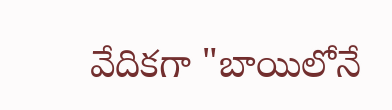వేదికగా "బాయిలోనే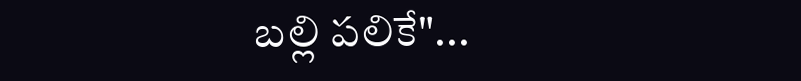బల్లి పలికే"...